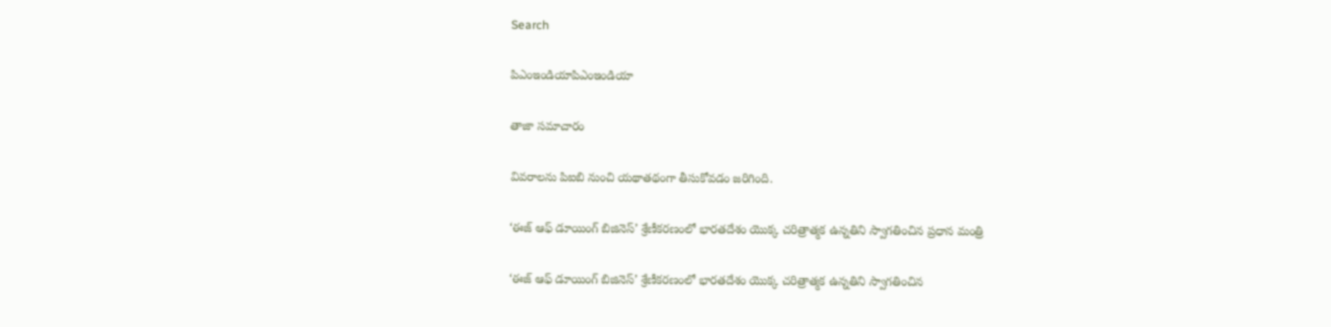Search

పిఎంఇండియాపిఎంఇండియా

తాజా స‌మాచారం

వివరాలను పిఐబి నుంచి యథాతథంగా తీసుకోవడం జరిగింది.

‘ఈజ్ ఆఫ్ డూయింగ్ బిజినెస్’ శ్రేణీకరణంలో భార‌త‌దేశం యొక్క చ‌రిత్రాత్మ‌క ఉన్న‌తిని స్వాగతించిన ప్ర‌ధాన మంత్రి

‘ఈజ్ ఆఫ్ డూయింగ్ బిజినెస్’ శ్రేణీకరణంలో భార‌త‌దేశం యొక్క చ‌రిత్రాత్మ‌క ఉన్న‌తిని స్వాగతించిన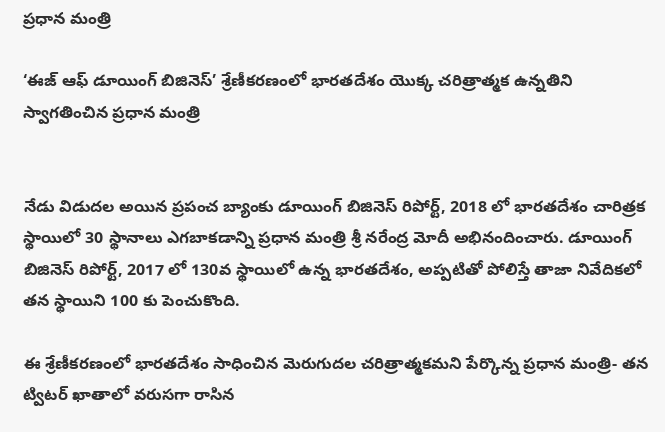ప్ర‌ధాన మంత్రి

‘ఈజ్ ఆఫ్ డూయింగ్ బిజినెస్’ శ్రేణీకరణంలో భార‌త‌దేశం యొక్క చ‌రిత్రాత్మ‌క ఉన్న‌తిని స్వాగతించిన ప్ర‌ధాన మంత్రి


నేడు విడుదల అయిన ప్ర‌పంచ బ్యాంకు డూయింగ్ బిజినెస్ రిపోర్ట్‌, 2018 లో భార‌త‌దేశం చారిత్రక స్థాయిలో 30 స్థానాలు ఎగ‌బాకడాన్ని ప్ర‌ధాన మంత్రి శ్రీ న‌రేంద్ర మోదీ అభినందించారు. డూయింగ్ బిజినెస్ రిపోర్ట్‌, 2017 లో 130వ స్థాయిలో ఉన్న భార‌త‌దేశం, అప్పటితో పోలిస్తే తాజా నివేదిక‌లో తన స్థాయిని 100 కు పెంచుకొంది.

ఈ శ్రేణీకరణంలో భారతదేశం సాధించిన మెరుగుద‌ల‌ చ‌రిత్రాత్మ‌క‌మని పేర్కొన్న ప్ర‌ధాన మంత్రి- త‌న ట్విట‌ర్ ఖాతాలో వ‌రుస‌గా రాసిన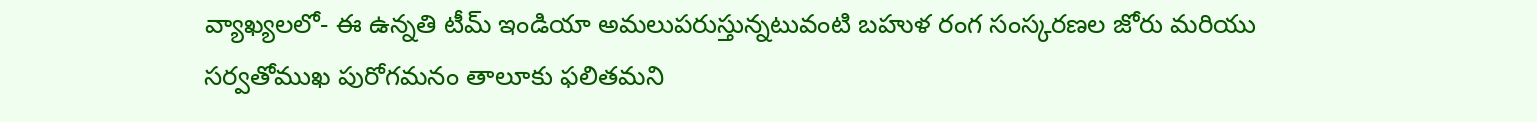వ్యాఖ్యల‌లో- ఈ ఉన్నతి టీమ్ ఇండియా అమలుపరుస్తున్నటువంటి బ‌హుళ రంగ సంస్క‌ర‌ణ‌ల జోరు మ‌రియు స‌ర్వ‌తోముఖ పురోగ‌మ‌నం తాలూకు ఫ‌లిత‌మని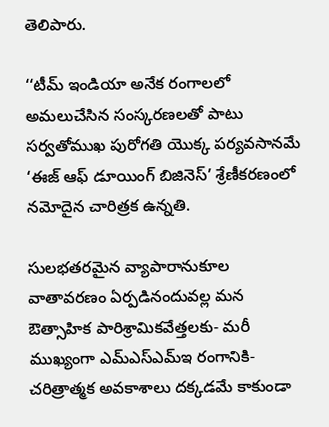తెలిపారు.

‘‘టీమ్ ఇండియా అనేక రంగాల‌లో అమ‌లుచేసిన సంస్క‌ర‌ణ‌ల‌తో పాటు స‌ర్వ‌తోముఖ పురోగతి యొక్క ప‌ర్య‌వ‌సాన‌మే ‘ఈజ్ ఆఫ్ డూయింగ్ బిజినెస్’ శ్రేణీకరణంలో న‌మోదైన‌ చారిత్ర‌క‌ ఉన్న‌తి.

సుల‌భ‌త‌ర‌మైన వ్యాపారానుకూల‌ వాతావ‌ర‌ణం ఏర్ప‌డినందువల్ల మ‌న ఔత్సాహిక పారిశ్రామిక‌వేత్త‌ల‌కు- మ‌రీ ముఖ్యంగా ఎమ్ఎస్ఎమ్ఇ రంగానికి- చ‌రిత్రాత్మ‌క అవ‌కాశాల‌ు దక్కడమే కాకుండా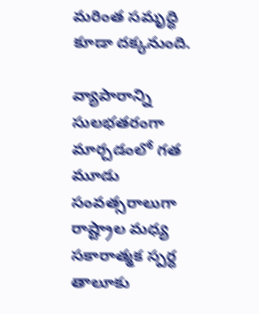మ‌రింత స‌మృద్ధి కూడా దక్కనుంది.

వ్యాపారాన్ని సులభతరంగా మార్చడంలో గ‌త మూడు సంవ‌త్స‌రాలుగా రాష్ట్రాల మ‌ధ్య స‌కారాత్మ‌క స్ప‌ర్ధ తాలూకు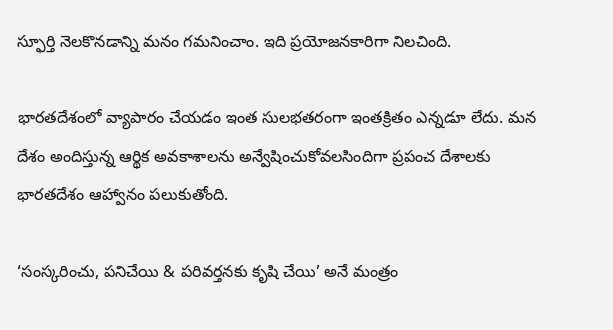స్ఫూర్తి నెలకొనడాన్ని మ‌నం గ‌మ‌నించాం. ఇది ప్ర‌యోజ‌న‌కారిగా నిల‌చింది.

భార‌త‌దేశంలో వ్యాపారం చేయ‌డం ఇంత సుల‌భ‌త‌రంగా ఇంతక్రితం ఎన్నడూ లేదు. మ‌న దేశం అందిస్తున్న ఆర్థిక అవ‌కాశాల‌ను అన్వేషించుకోవ‌ల‌సిందిగా ప్ర‌పంచ దేశాల‌కు భార‌త‌దేశం ఆహ్వానం ప‌లుకుతోంది.

‘సంస్క‌రించు, ప‌నిచేయి & ప‌రివ‌ర్త‌న‌కు కృషి చేయి’ అనే మంత్రం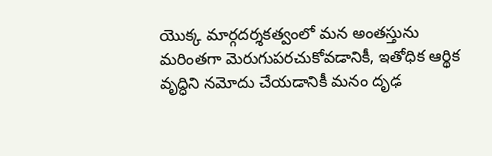యొక్క మార్గ‌ద‌ర్శ‌క‌త్వంలో మ‌న అంత‌స్తును మరింతగా మెరుగుప‌ర‌చుకోవ‌డానికీ, ఇతోధిక ఆర్థిక వృద్ధిని నమోదు చేయడానికీ మ‌నం దృఢ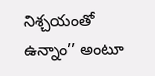నిశ్చ‌యంతో ఉన్నాం’’ అంటూ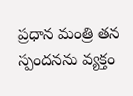ప్ర‌ధాన మంత్రి తన స్పంద‌న‌ను వ్యక్తం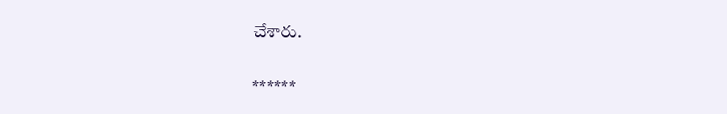చేశారు.

******